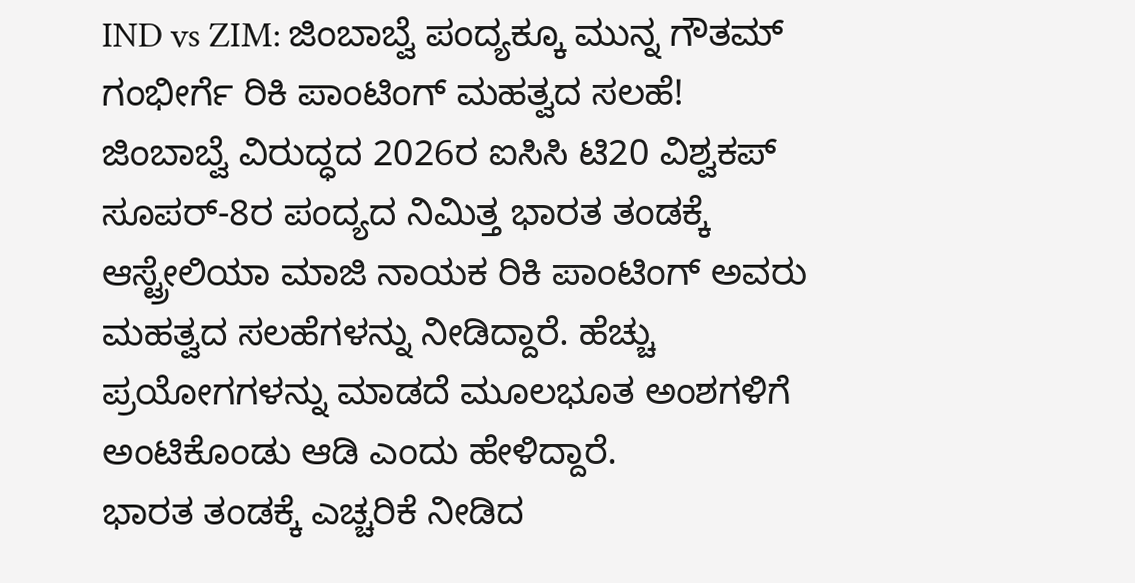IND vs ZIM: ಜಿಂಬಾಬ್ವೆ ಪಂದ್ಯಕ್ಕೂ ಮುನ್ನ ಗೌತಮ್ ಗಂಭೀರ್ಗೆ ರಿಕಿ ಪಾಂಟಿಂಗ್ ಮಹತ್ವದ ಸಲಹೆ!
ಜಿಂಬಾಬ್ವೆ ವಿರುದ್ಧದ 2026ರ ಐಸಿಸಿ ಟಿ20 ವಿಶ್ವಕಪ್ ಸೂಪರ್-8ರ ಪಂದ್ಯದ ನಿಮಿತ್ತ ಭಾರತ ತಂಡಕ್ಕೆ ಆಸ್ಟ್ರೇಲಿಯಾ ಮಾಜಿ ನಾಯಕ ರಿಕಿ ಪಾಂಟಿಂಗ್ ಅವರು ಮಹತ್ವದ ಸಲಹೆಗಳನ್ನು ನೀಡಿದ್ದಾರೆ. ಹೆಚ್ಚು ಪ್ರಯೋಗಗಳನ್ನು ಮಾಡದೆ ಮೂಲಭೂತ ಅಂಶಗಳಿಗೆ ಅಂಟಿಕೊಂಡು ಆಡಿ ಎಂದು ಹೇಳಿದ್ದಾರೆ.
ಭಾರತ ತಂಡಕ್ಕೆ ಎಚ್ಚರಿಕೆ ನೀಡಿದ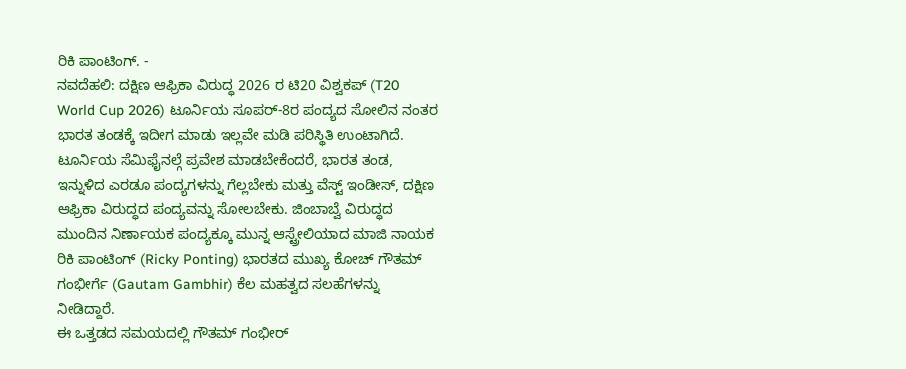ರಿಕಿ ಪಾಂಟಿಂಗ್. -
ನವದೆಹಲಿ: ದಕ್ಷಿಣ ಆಫ್ರಿಕಾ ವಿರುದ್ಧ 2026 ರ ಟಿ20 ವಿಶ್ವಕಪ್ (T20 World Cup 2026) ಟೂರ್ನಿಯ ಸೂಪರ್-8ರ ಪಂದ್ಯದ ಸೋಲಿನ ನಂತರ ಭಾರತ ತಂಡಕ್ಕೆ ಇದೀಗ ಮಾಡು ಇಲ್ಲವೇ ಮಡಿ ಪರಿಸ್ಥಿತಿ ಉಂಟಾಗಿದೆ. ಟೂರ್ನಿಯ ಸೆಮಿಫೈನಲ್ಗೆ ಪ್ರವೇಶ ಮಾಡಬೇಕೆಂದರೆ, ಭಾರತ ತಂಡ, ಇನ್ನುಳಿದ ಎರಡೂ ಪಂದ್ಯಗಳನ್ನು ಗೆಲ್ಲಬೇಕು ಮತ್ತು ವೆಸ್ಟ್ ಇಂಡೀಸ್, ದಕ್ಷಿಣ ಆಫ್ರಿಕಾ ವಿರುದ್ಧದ ಪಂದ್ಯವನ್ನು ಸೋಲಬೇಕು. ಜಿಂಬಾಬ್ವೆ ವಿರುದ್ಧದ ಮುಂದಿನ ನಿರ್ಣಾಯಕ ಪಂದ್ಯಕ್ಕೂ ಮುನ್ನ ಆಸ್ಟ್ರೇಲಿಯಾದ ಮಾಜಿ ನಾಯಕ ರಿಕಿ ಪಾಂಟಿಂಗ್ (Ricky Ponting) ಭಾರತದ ಮುಖ್ಯ ಕೋಚ್ ಗೌತಮ್ ಗಂಭೀರ್ಗೆ (Gautam Gambhir) ಕೆಲ ಮಹತ್ವದ ಸಲಹೆಗಳನ್ನು ನೀಡಿದ್ದಾರೆ.
ಈ ಒತ್ತಡದ ಸಮಯದಲ್ಲಿ ಗೌತಮ್ ಗಂಭೀರ್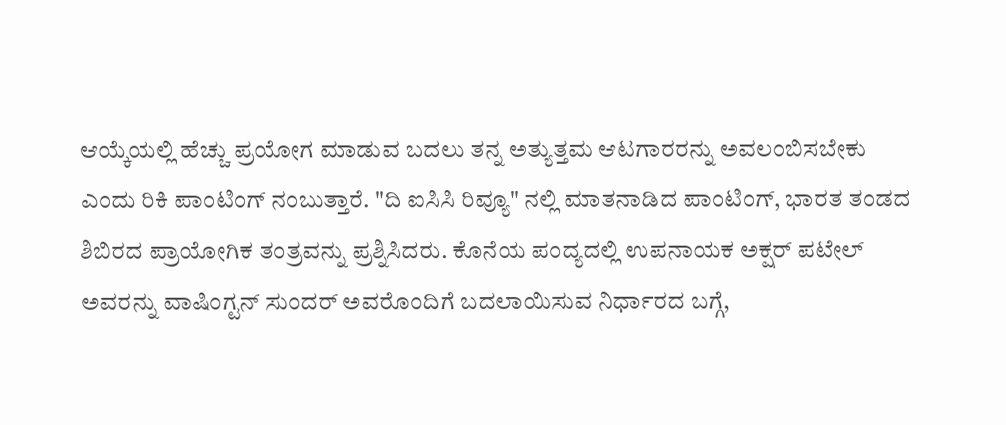ಆಯ್ಕೆಯಲ್ಲಿ ಹೆಚ್ಚು ಪ್ರಯೋಗ ಮಾಡುವ ಬದಲು ತನ್ನ ಅತ್ಯುತ್ತಮ ಆಟಗಾರರನ್ನು ಅವಲಂಬಿಸಬೇಕು ಎಂದು ರಿಕಿ ಪಾಂಟಿಂಗ್ ನಂಬುತ್ತಾರೆ. "ದಿ ಐಸಿಸಿ ರಿವ್ಯೂ" ನಲ್ಲಿ ಮಾತನಾಡಿದ ಪಾಂಟಿಂಗ್, ಭಾರತ ತಂಡದ ಶಿಬಿರದ ಪ್ರಾಯೋಗಿಕ ತಂತ್ರವನ್ನು ಪ್ರಶ್ನಿಸಿದರು. ಕೊನೆಯ ಪಂದ್ಯದಲ್ಲಿ ಉಪನಾಯಕ ಅಕ್ಷರ್ ಪಟೇಲ್ ಅವರನ್ನು ವಾಷಿಂಗ್ಟನ್ ಸುಂದರ್ ಅವರೊಂದಿಗೆ ಬದಲಾಯಿಸುವ ನಿರ್ಧಾರದ ಬಗ್ಗೆ,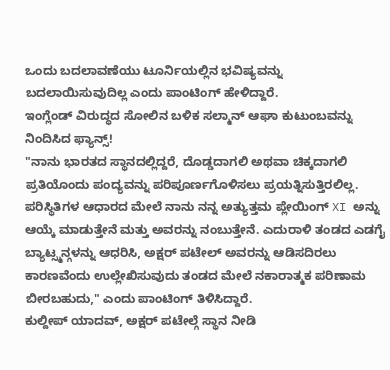ಒಂದು ಬದಲಾವಣೆಯು ಟೂರ್ನಿಯಲ್ಲಿನ ಭವಿಷ್ಯವನ್ನು ಬದಲಾಯಿಸುವುದಿಲ್ಲ ಎಂದು ಪಾಂಟಿಂಗ್ ಹೇಳಿದ್ದಾರೆ.
ಇಂಗ್ಲೆಂಡ್ ವಿರುದ್ಧದ ಸೋಲಿನ ಬಳಿಕ ಸಲ್ಮಾನ್ ಆಘಾ ಕುಟುಂಬವನ್ನು ನಿಂದಿಸಿದ ಫ್ಯಾನ್ಸ್!
"ನಾನು ಭಾರತದ ಸ್ಥಾನದಲ್ಲಿದ್ದರೆ, ದೊಡ್ಡದಾಗಲಿ ಅಥವಾ ಚಿಕ್ಕದಾಗಲಿ ಪ್ರತಿಯೊಂದು ಪಂದ್ಯವನ್ನು ಪರಿಪೂರ್ಣಗೊಳಿಸಲು ಪ್ರಯತ್ನಿಸುತ್ತಿರಲಿಲ್ಲ. ಪರಿಸ್ಥಿತಿಗಳ ಆಧಾರದ ಮೇಲೆ ನಾನು ನನ್ನ ಅತ್ಯುತ್ತಮ ಪ್ಲೇಯಿಂಗ್ XI ಅನ್ನು ಆಯ್ಕೆ ಮಾಡುತ್ತೇನೆ ಮತ್ತು ಅವರನ್ನು ನಂಬುತ್ತೇನೆ. ಎದುರಾಳಿ ತಂಡದ ಎಡಗೈ ಬ್ಯಾಟ್ಸ್ಮನ್ಗಳನ್ನು ಆಧರಿಸಿ, ಅಕ್ಷರ್ ಪಟೇಲ್ ಅವರನ್ನು ಆಡಿಸದಿರಲು ಕಾರಣವೆಂದು ಉಲ್ಲೇಖಿಸುವುದು ತಂಡದ ಮೇಲೆ ನಕಾರಾತ್ಮಕ ಪರಿಣಾಮ ಬೀರಬಹುದು," ಎಂದು ಪಾಂಟಿಂಗ್ ತಿಳಿಸಿದ್ದಾರೆ.
ಕುಲ್ದೀಪ್ ಯಾದವ್, ಅಕ್ಷರ್ ಪಟೇಲ್ಗೆ ಸ್ಥಾನ ನೀಡಿ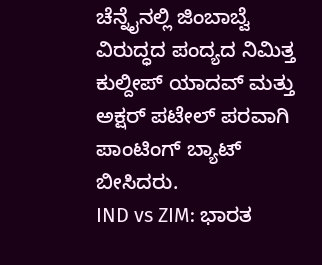ಚೆನ್ನೈನಲ್ಲಿ ಜಿಂಬಾಬ್ವೆ ವಿರುದ್ಧದ ಪಂದ್ಯದ ನಿಮಿತ್ತ ಕುಲ್ದೀಪ್ ಯಾದವ್ ಮತ್ತು ಅಕ್ಷರ್ ಪಟೇಲ್ ಪರವಾಗಿ ಪಾಂಟಿಂಗ್ ಬ್ಯಾಟ್ ಬೀಸಿದರು.
IND vs ZIM: ಭಾರತ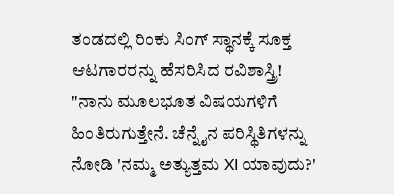ತಂಡದಲ್ಲಿ ರಿಂಕು ಸಿಂಗ್ ಸ್ಥಾನಕ್ಕೆ ಸೂಕ್ತ ಆಟಗಾರರನ್ನು ಹೆಸರಿಸಿದ ರವಿಶಾಸ್ತ್ರಿ!
"ನಾನು ಮೂಲಭೂತ ವಿಷಯಗಳಿಗೆ ಹಿಂತಿರುಗುತ್ತೇನೆ. ಚೆನ್ನೈನ ಪರಿಸ್ಥಿತಿಗಳನ್ನು ನೋಡಿ 'ನಮ್ಮ ಅತ್ಯುತ್ತಮ XI ಯಾವುದು?'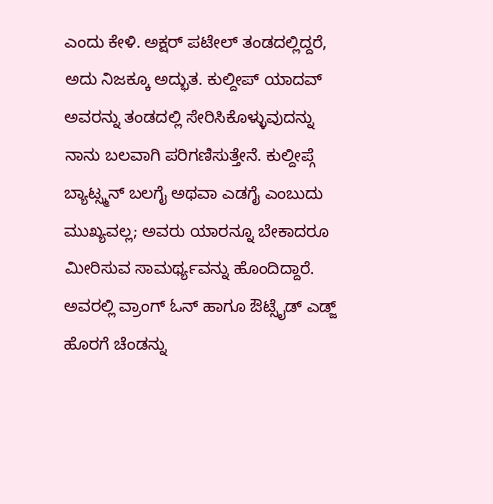ಎಂದು ಕೇಳಿ. ಅಕ್ಷರ್ ಪಟೇಲ್ ತಂಡದಲ್ಲಿದ್ದರೆ, ಅದು ನಿಜಕ್ಕೂ ಅದ್ಭುತ. ಕುಲ್ದೀಪ್ ಯಾದವ್ ಅವರನ್ನು ತಂಡದಲ್ಲಿ ಸೇರಿಸಿಕೊಳ್ಳುವುದನ್ನು ನಾನು ಬಲವಾಗಿ ಪರಿಗಣಿಸುತ್ತೇನೆ. ಕುಲ್ದೀಪ್ಗೆ ಬ್ಯಾಟ್ಸ್ಮನ್ ಬಲಗೈ ಅಥವಾ ಎಡಗೈ ಎಂಬುದು ಮುಖ್ಯವಲ್ಲ; ಅವರು ಯಾರನ್ನೂ ಬೇಕಾದರೂ ಮೀರಿಸುವ ಸಾಮರ್ಥ್ಯವನ್ನು ಹೊಂದಿದ್ದಾರೆ. ಅವರಲ್ಲಿ ವ್ರಾಂಗ್ ಓನ್ ಹಾಗೂ ಔಟ್ಸೈಡ್ ಎಡ್ಜ್ ಹೊರಗೆ ಚೆಂಡನ್ನು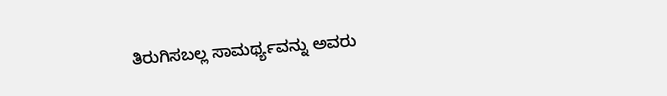ತಿರುಗಿಸಬಲ್ಲ ಸಾಮರ್ಥ್ಯವನ್ನು ಅವರು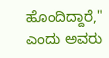ಹೊಂದಿದ್ದಾರೆ," ಎಂದು ಅವರು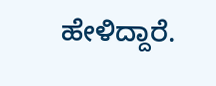ಹೇಳಿದ್ದಾರೆ.